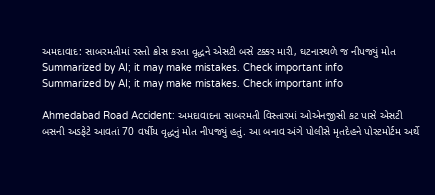અમદાવાદ: સાબરમતીમાં રસ્તો ક્રોસ કરતા વૃદ્ધને એસટી બસે ટક્કર મારી, ઘટનાસ્થળે જ નીપજ્યું મોત
Summarized by AI; it may make mistakes. Check important info
Summarized by AI; it may make mistakes. Check important info

Ahmedabad Road Accident: અમદાવાદના સાબરમતી વિસ્તારમાં ઓએનજીસી કટ પાસે એસટી બસની અડફેટે આવતાં 70 વર્ષીય વૃદ્ધનું મોત નીપજ્યું હતું. આ બનાવ અંગે પોલીસે મૃતદેહને પોસ્ટમોર્ટમ અર્થે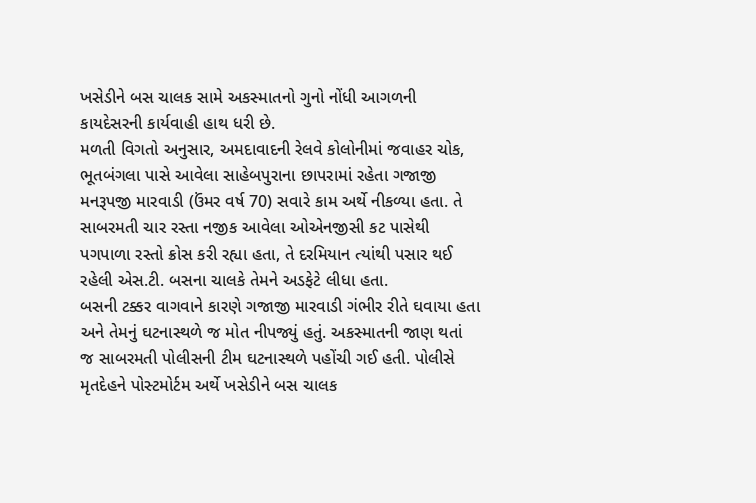ખસેડીને બસ ચાલક સામે અકસ્માતનો ગુનો નોંધી આગળની કાયદેસરની કાર્યવાહી હાથ ધરી છે.
મળતી વિગતો અનુસાર, અમદાવાદની રેલવે કોલોનીમાં જવાહર ચોક, ભૂતબંગલા પાસે આવેલા સાહેબપુરાના છાપરામાં રહેતા ગજાજી મનરૂપજી મારવાડી (ઉંમર વર્ષ 70) સવારે કામ અર્થે નીકળ્યા હતા. તે સાબરમતી ચાર રસ્તા નજીક આવેલા ઓએનજીસી કટ પાસેથી પગપાળા રસ્તો ક્રોસ કરી રહ્યા હતા, તે દરમિયાન ત્યાંથી પસાર થઈ રહેલી એસ.ટી. બસના ચાલકે તેમને અડફેટે લીધા હતા.
બસની ટક્કર વાગવાને કારણે ગજાજી મારવાડી ગંભીર રીતે ઘવાયા હતા અને તેમનું ઘટનાસ્થળે જ મોત નીપજ્યું હતું. અકસ્માતની જાણ થતાં જ સાબરમતી પોલીસની ટીમ ઘટનાસ્થળે પહોંચી ગઈ હતી. પોલીસે મૃતદેહને પોસ્ટમોર્ટમ અર્થે ખસેડીને બસ ચાલક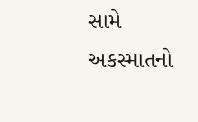સામે અકસ્માતનો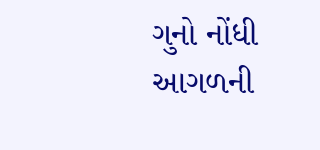ગુનો નોંધી આગળની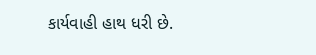કાર્યવાહી હાથ ધરી છે.